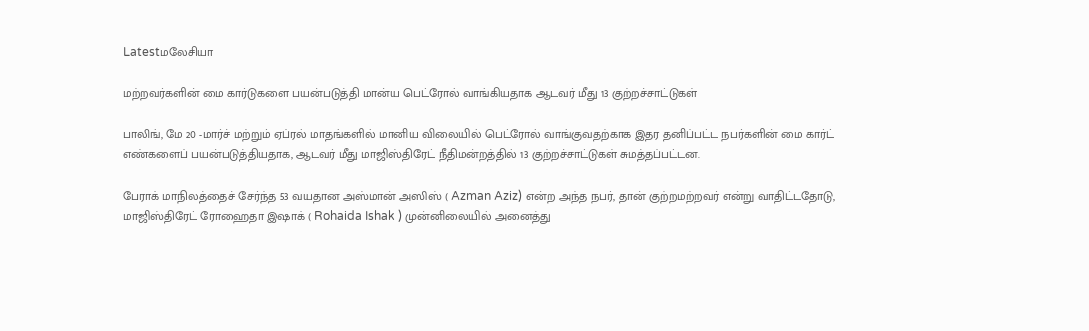Latestமலேசியா

மற்றவர்களின் மை கார்டுகளை பயன்படுத்தி மான்ய பெட்ரோல் வாங்கியதாக ஆடவர் மீது 13 குற்றச்சாட்டுகள்

பாலிங், மே 20 -மார்ச் மற்றும் ஏப்ரல் மாதங்களில் மானிய விலையில் பெட்ரோல் வாங்குவதற்காக இதர தனிப்பட்ட நபர்களின் மை கார்ட் எண்களைப் பயன்படுத்தியதாக, ஆடவர் மீது மாஜிஸ்திரேட் நீதிமன்றத்தில் 13 குற்றச்சாட்டுகள் சுமத்தப்பட்டன.

பேராக் மாநிலத்தைச் சேர்ந்த 53 வயதான அஸ்மான் அஸிஸ் ( Azman Aziz) என்ற அந்த நபர், தான் குற்றமற்றவர் என்று வாதிட்டதோடு, மாஜிஸ்திரேட் ரோஹைதா இஷாக் ( Rohaida Ishak ) முன்னிலையில் அனைத்து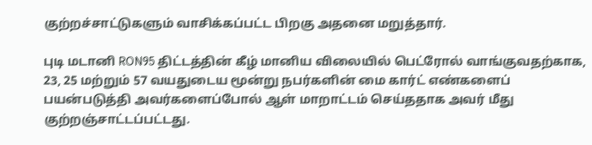குற்றச்சாட்டுகளும் வாசிக்கப்பட்ட பிறகு அதனை மறுத்தார்.

புடி மடானி RON95 திட்டத்தின் கீழ் மானிய விலையில் பெட்ரோல் வாங்குவதற்காக, 23, 25 மற்றும் 57 வயதுடைய மூன்று நபர்களின் மை கார்ட் எண்களைப் பயன்படுத்தி அவர்களைப்போல் ஆள் மாறாட்டம் செய்ததாக அவர் மீது குற்றஞ்சாட்டப்பட்டது.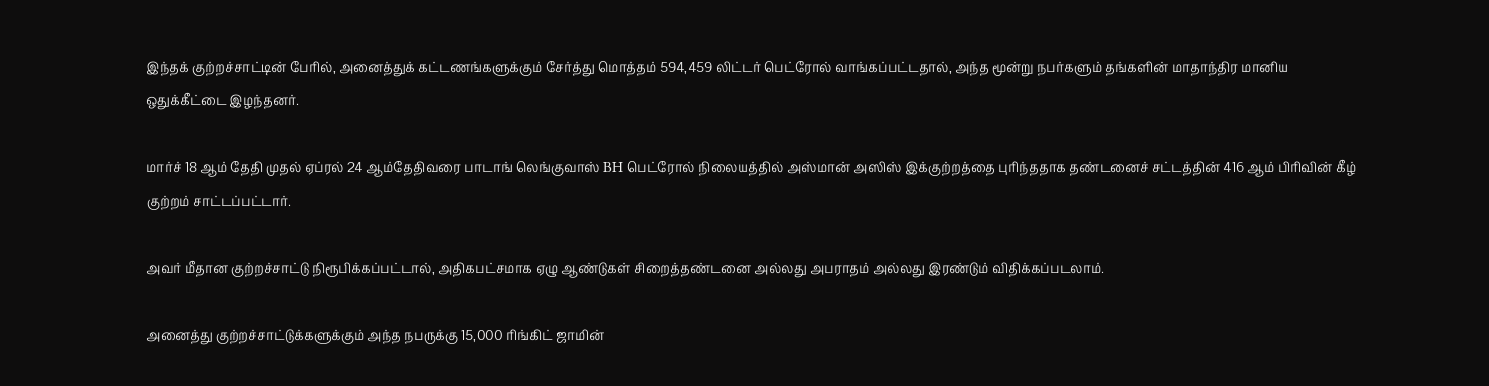இந்தக் குற்றச்சாட்டின் பேரில், அனைத்துக் கட்டணங்களுக்கும் சேர்த்து மொத்தம் 594,459 லிட்டர் பெட்ரோல் வாங்கப்பட்டதால், அந்த மூன்று நபர்களும் தங்களின் மாதாந்திர மானிய ஒதுக்கீட்டை இழந்தனர்.

மார்ச் 18 ஆம் தேதி முதல் ஏப்ரல் 24 ஆம்தேதிவரை பாடாங் லெங்குவாஸ் BH பெட்ரோல் நிலையத்தில் அஸ்மான் அஸிஸ் இக்குற்றத்தை புரிந்ததாக தண்டனைச் சட்டத்தின் 416 ஆம் பிரிவின் கீழ் குற்றம் சாட்டப்பட்டார்.

அவர் மீதான குற்றச்சாட்டு நிரூபிக்கப்பட்டால், அதிகபட்சமாக ஏழு ஆண்டுகள் சிறைத்தண்டனை அல்லது அபராதம் அல்லது இரண்டும் விதிக்கப்படலாம்.

அனைத்து குற்றச்சாட்டுக்களுக்கும் அந்த நபருக்கு 15,000 ரிங்கிட் ஜாமின்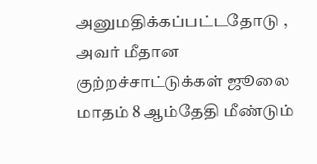அனுமதிக்கப்பட்டதோடு , அவர் மீதான குற்றச்சாட்டுக்கள் ஜூலை மாதம் 8 ஆம்தேதி மீண்டும்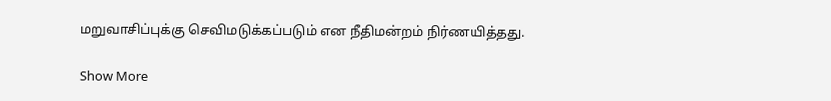மறுவாசிப்புக்கு செவிமடுக்கப்படும் என நீதிமன்றம் நிர்ணயித்தது.

Show More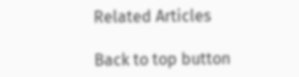Related Articles

Back to top button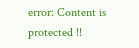error: Content is protected !!